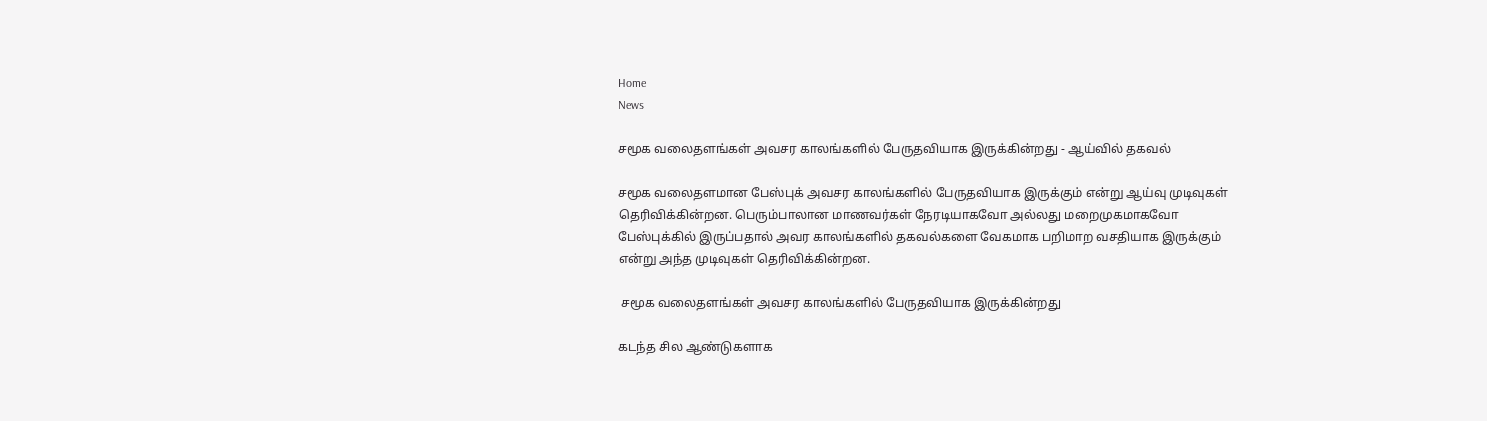Home
News

சமூக வலைதளங்கள் அவசர காலங்களில் பேருதவியாக இருக்கின்றது - ஆய்வில் தகவல்

சமூக வலைதளமான பேஸ்புக் அவசர காலங்களில் பேருதவியாக இருக்கும் என்று ஆய்வு முடிவுகள் தெரிவிக்கின்றன. பெரும்பாலான மாணவர்கள் நேரடியாகவோ அல்லது மறைமுகமாகவோ பேஸ்புக்கில் இருப்பதால் அவர காலங்களில் தகவல்களை வேகமாக பறிமாற வசதியாக இருக்கும் என்று அந்த முடிவுகள் தெரிவிக்கின்றன.

 சமூக வலைதளங்கள் அவசர காலங்களில் பேருதவியாக இருக்கின்றது

கடந்த சில ஆண்டுகளாக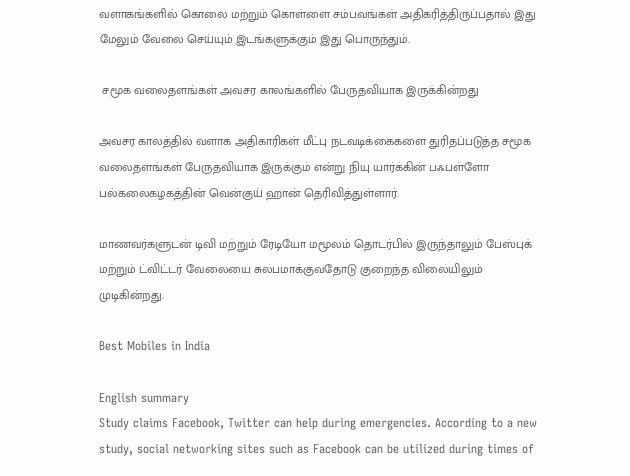வளாகங்களில் கொலை மற்றும் கொள்ளை சம்பவங்கள் அதிகரித்திருப்பதால் இது மேலும் வேலை செய்யும் இடங்களுக்கும் இது பொருந்தும்.

 சமூக வலைதளங்கள் அவசர காலங்களில் பேருதவியாக இருக்கின்றது

அவசர காலத்தில் வளாக அதிகாரிகள் மீட்பு நடவடிக்கைகளை துரிதப்படுத்த சமூக வலைதளங்கள் பேருதவியாக இருக்கும் என்று நியு யார்க்கின் பஃபள்ளோ பல்கலைகழகத்தின் வென்குய் ஹான் தெரிவித்துள்ளார்.

மாணவர்களுடன் டிவி மற்றும் ரேடியோ மமூலம் தொடர்பில் இருந்தாலும் பேஸ்புக் மற்றும் ட்விட்டர் வேலையை சுலபமாக்குவதோடு குறைந்த விலையிலும் முடிகின்றது.

Best Mobiles in India

English summary
Study claims Facebook, Twitter can help during emergencies. According to a new study, social networking sites such as Facebook can be utilized during times of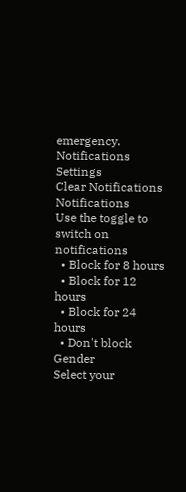emergency.
Notifications
Settings
Clear Notifications
Notifications
Use the toggle to switch on notifications
  • Block for 8 hours
  • Block for 12 hours
  • Block for 24 hours
  • Don't block
Gender
Select your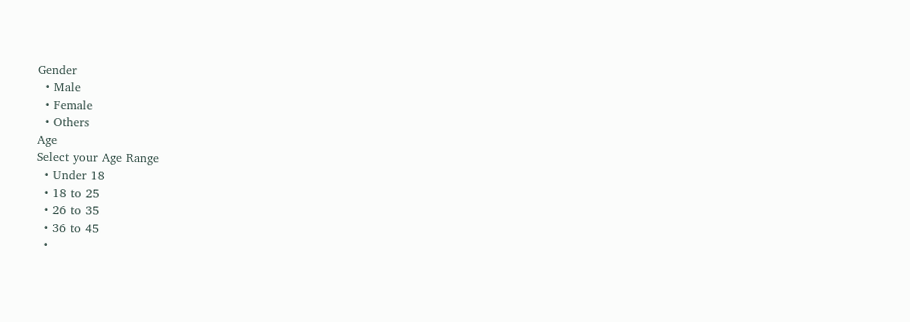Gender
  • Male
  • Female
  • Others
Age
Select your Age Range
  • Under 18
  • 18 to 25
  • 26 to 35
  • 36 to 45
  •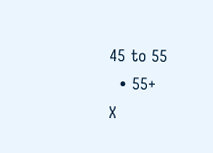45 to 55
  • 55+
X